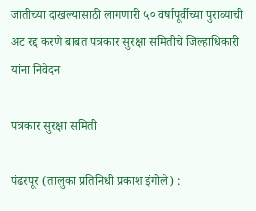जातीच्या दाखल्यासाठी लागणारी ५० वर्षापूर्वीच्या पुराव्याची अट रद्द करणे बाबत पत्रकार सुरक्षा समितीचे जिल्हाधिकारी यांना निवेदन

पत्रकार सुरक्षा समिती

पंढरपूर (तालुका प्रतिनिधी प्रकाश इंगोले) :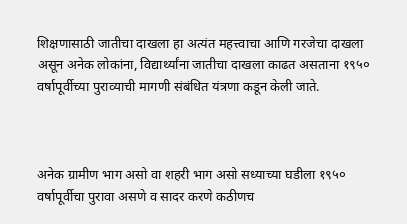शिक्षणासाठी जातीचा दाखला हा अत्यंत महत्त्वाचा आणि गरजेचा दाखला असून अनेक लोकांना, विद्यार्थ्यांना जातीचा दाखला काढत असताना १९५० वर्षापूर्वीच्या पुराव्याची मागणी संबंधित यंत्रणा कडून केली जाते.



अनेक ग्रामीण भाग असो वा शहरी भाग असो सध्याच्या घडीला १९५० वर्षापूर्वीचा पुरावा असणे व सादर करणे कठीणच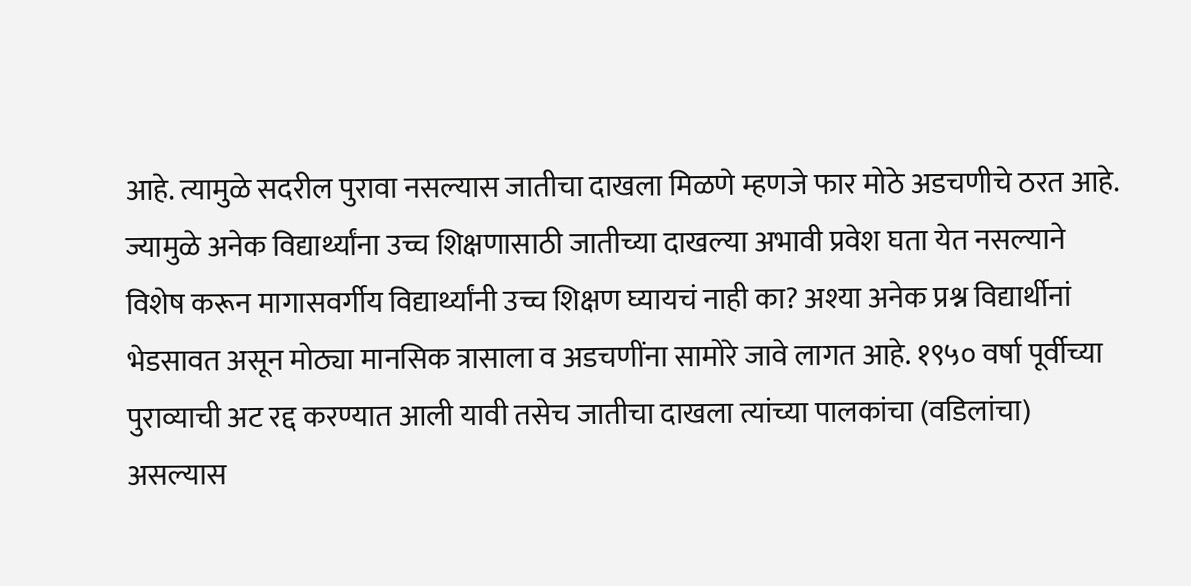आहे. त्यामुळे सदरील पुरावा नसल्यास जातीचा दाखला मिळणे म्हणजे फार मोठे अडचणीचे ठरत आहे. ज्यामुळे अनेक विद्यार्थ्यांना उच्च शिक्षणासाठी जातीच्या दाखल्या अभावी प्रवेश घता येत नसल्याने विशेष करून मागासवर्गीय विद्यार्थ्यांनी उच्च शिक्षण घ्यायचं नाही का? अश्या अनेक प्रश्न विद्यार्थीनां भेडसावत असून मोठ्या मानसिक त्रासाला व अडचणींना सामोरे जावे लागत आहे. १९५० वर्षा पूर्वीच्या पुराव्याची अट रद्द करण्यात आली यावी तसेच जातीचा दाखला त्यांच्या पालकांचा (वडिलांचा) असल्यास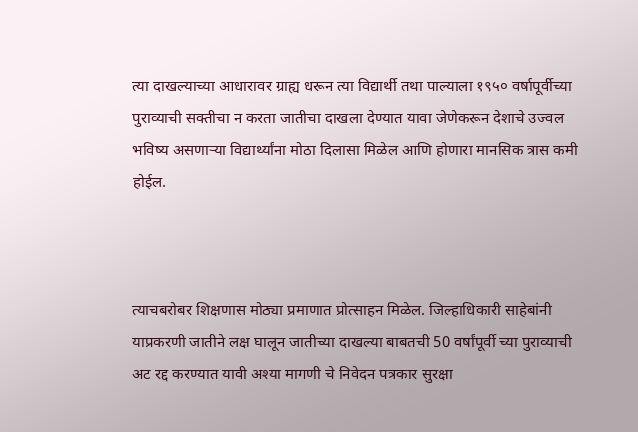त्या दाखल्याच्या आधारावर ग्राह्य धरून त्या विद्यार्थी तथा पाल्याला १९५० वर्षापूर्वीच्या पुराव्याची सक्तीचा न करता जातीचा दाखला देण्यात यावा जेणेकरून देशाचे उज्वल भविष्य असणाऱ्या विद्यार्थ्यांना मोठा दिलासा मिळेल आणि होणारा मानसिक त्रास कमी होईल.



त्याचबरोबर शिक्षणास मोठ्या प्रमाणात प्रोत्साहन मिळेल. जिल्हाधिकारी साहेबांनी याप्रकरणी जातीने लक्ष घालून जातीच्या दाखल्या बाबतची 50 वर्षांपूर्वी च्या पुराव्याची अट रद्द करण्यात यावी अश्या मागणी चे निवेदन पत्रकार सुरक्षा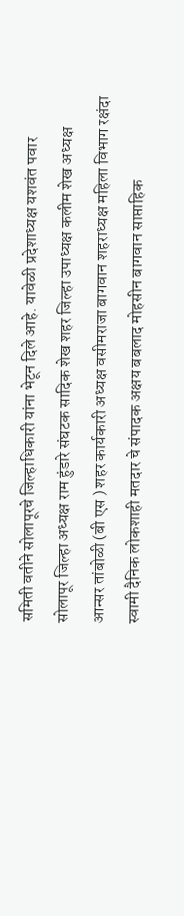समिती वतीने सोलापूरचे जिल्हाधिकारी यांना भेटून दिले आहे. यावेळी प्रदेशाध्यक्ष यशवंत पवार सोलापूर जिल्हा अध्यक्ष राम हुंडारे संघटक सादिक शेख शहर जिल्हा उपाध्यक्ष कलीम शेख अध्यक्ष आन्सर तांबोळी (बी एस ) शहर कार्यकारी अध्यक्ष वसीमराजा बागवान शहराध्यक्ष महिला विभाग रक्षंदा स्वामी दैनिक लोकशाही मतदार चे संपादक अक्षय बबलाद मोहसीन बागवान साप्ताहिक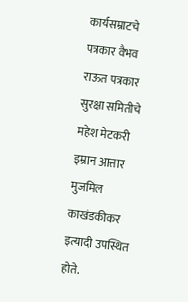कार्यसम्राटचे पत्रकार वैभव राऊत पत्रकार सुरक्षा समितीचे महेश मेटकरी इम्रान आत्तार मुजमिल काखंडकीकर इत्यादी उपस्थित होते.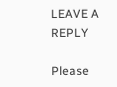LEAVE A REPLY

Please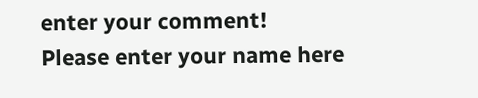enter your comment!
Please enter your name here